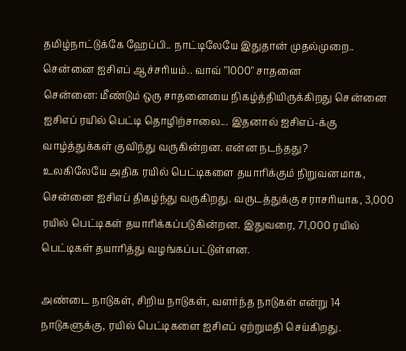தமிழ்நாட்டுக்கே ஹேப்பி.. நாட்டிலேயே இதுதான் முதல்முறை.. சென்னை ஐசிஎப் ஆச்சரியம்.. வாவ் "1000" சாதனை
சென்னை: மீண்டும் ஒரு சாதனையை நிகழ்த்தியிருக்கிறது சென்னை ஐசிஎப் ரயில் பெட்டி தொழிற்சாலை... இதனால் ஐசிஎப்-க்கு வாழ்த்துக்கள் குவிந்து வருகின்றன. என்ன நடந்தது?
உலகிலேயே அதிக ரயில் பெட்டிகளை தயாரிக்கும் நிறுவனமாக, சென்னை ஐசிஎப் திகழ்ந்து வருகிறது. வருடத்துக்கு சராசரியாக, 3,000 ரயில் பெட்டிகள் தயாரிக்கப்படுகின்றன. இதுவரை, 71,000 ரயில் பெட்டிகள் தயாரித்து வழங்கப்பட்டுள்ளன.

அண்டை நாடுகள், சிறிய நாடுகள், வளர்ந்த நாடுகள் என்று 14 நாடுகளுக்கு, ரயில் பெட்டிகளை ஐசிஎப் ஏற்றுமதி செய்கிறது.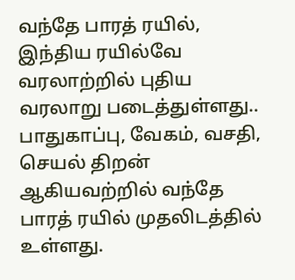வந்தே பாரத் ரயில், இந்திய ரயில்வே வரலாற்றில் புதிய வரலாறு படைத்துள்ளது.. பாதுகாப்பு, வேகம், வசதி, செயல் திறன் ஆகியவற்றில் வந்தே பாரத் ரயில் முதலிடத்தில் உள்ளது.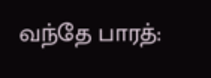வந்தே பாரத்: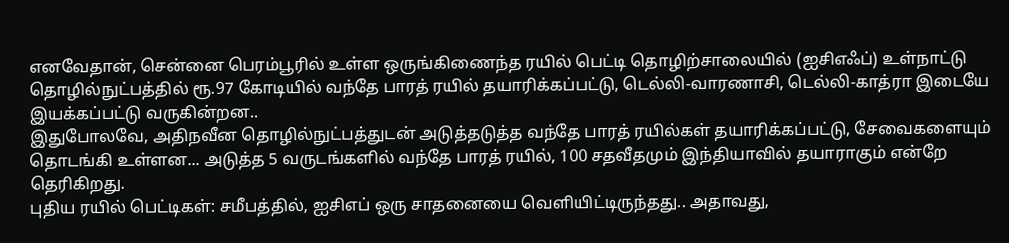எனவேதான், சென்னை பெரம்பூரில் உள்ள ஒருங்கிணைந்த ரயில் பெட்டி தொழிற்சாலையில் (ஐசிஎஃப்) உள்நாட்டு தொழில்நுட்பத்தில் ரூ.97 கோடியில் வந்தே பாரத் ரயில் தயாரிக்கப்பட்டு, டெல்லி-வாரணாசி, டெல்லி-காத்ரா இடையே இயக்கப்பட்டு வருகின்றன..
இதுபோலவே, அதிநவீன தொழில்நுட்பத்துடன் அடுத்தடுத்த வந்தே பாரத் ரயில்கள் தயாரிக்கப்பட்டு, சேவைகளையும் தொடங்கி உள்ளன... அடுத்த 5 வருடங்களில் வந்தே பாரத் ரயில், 100 சதவீதமும் இந்தியாவில் தயாராகும் என்றே தெரிகிறது.
புதிய ரயில் பெட்டிகள்: சமீபத்தில், ஐசிஎப் ஒரு சாதனையை வெளியிட்டிருந்தது.. அதாவது,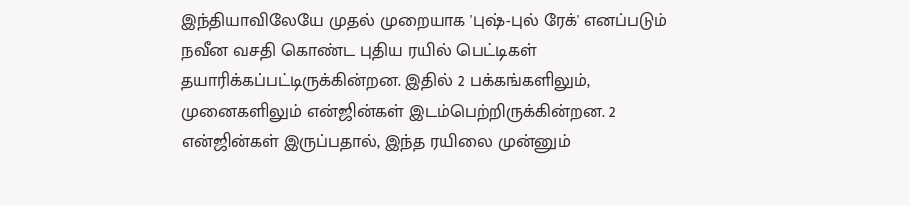இந்தியாவிலேயே முதல் முறையாக 'புஷ்-புல் ரேக்' எனப்படும் நவீன வசதி கொண்ட புதிய ரயில் பெட்டிகள் தயாரிக்கப்பட்டிருக்கின்றன. இதில் 2 பக்கங்களிலும், முனைகளிலும் என்ஜின்கள் இடம்பெற்றிருக்கின்றன. 2 என்ஜின்கள் இருப்பதால், இந்த ரயிலை முன்னும்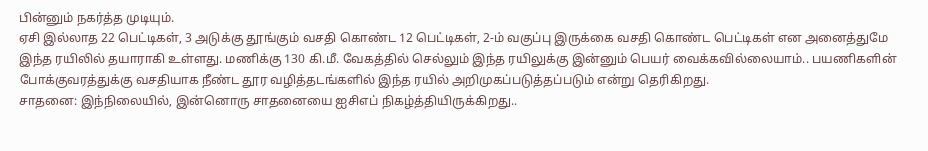பின்னும் நகர்த்த முடியும்.
ஏசி இல்லாத 22 பெட்டிகள், 3 அடுக்கு தூங்கும் வசதி கொண்ட 12 பெட்டிகள், 2-ம் வகுப்பு இருக்கை வசதி கொண்ட பெட்டிகள் என அனைத்துமே இந்த ரயிலில் தயாராகி உள்ளது. மணிக்கு 130 கி.மீ. வேகத்தில் செல்லும் இந்த ரயிலுக்கு இன்னும் பெயர் வைக்கவில்லையாம்.. பயணிகளின் போக்குவரத்துக்கு வசதியாக நீண்ட தூர வழித்தடங்களில் இந்த ரயில் அறிமுகப்படுத்தப்படும் என்று தெரிகிறது.
சாதனை: இந்நிலையில், இன்னொரு சாதனையை ஐசிஎப் நிகழ்த்தியிருக்கிறது..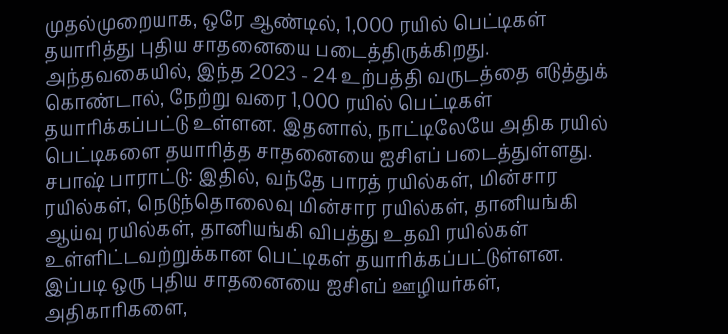முதல்முறையாக, ஒரே ஆண்டில், 1,000 ரயில் பெட்டிகள் தயாரித்து புதிய சாதனையை படைத்திருக்கிறது.
அந்தவகையில், இந்த 2023 - 24 உற்பத்தி வருடத்தை எடுத்துக் கொண்டால், நேற்று வரை 1,000 ரயில் பெட்டிகள் தயாரிக்கப்பட்டு உள்ளன. இதனால், நாட்டிலேயே அதிக ரயில் பெட்டிகளை தயாரித்த சாதனையை ஐசிஎப் படைத்துள்ளது.
சபாஷ் பாராட்டு: இதில், வந்தே பாரத் ரயில்கள், மின்சார ரயில்கள், நெடுந்தொலைவு மின்சார ரயில்கள், தானியங்கி ஆய்வு ரயில்கள், தானியங்கி விபத்து உதவி ரயில்கள் உள்ளிட்டவற்றுக்கான பெட்டிகள் தயாரிக்கப்பட்டுள்ளன. இப்படி ஒரு புதிய சாதனையை ஐசிஎப் ஊழியர்கள், அதிகாரிகளை,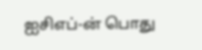ஐசிஎப்-ன் பொது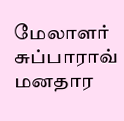மேலாளர் சுப்பாராவ் மனதார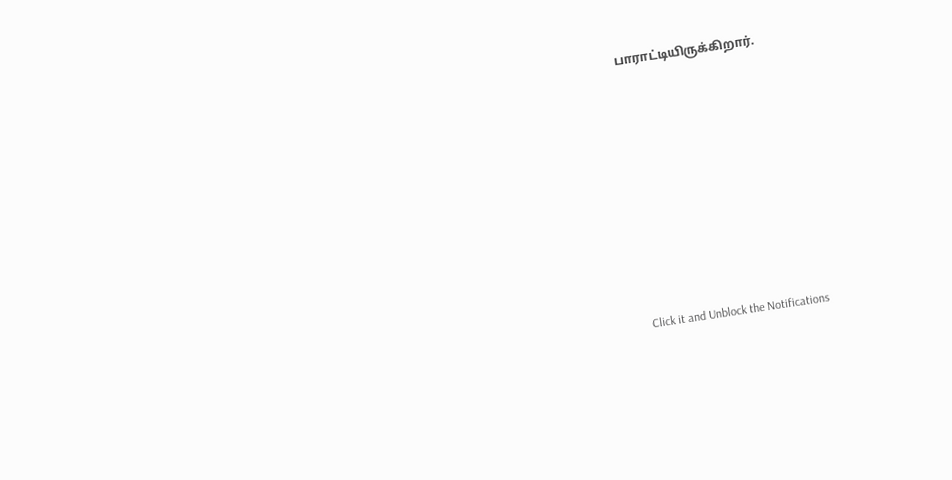பாராட்டியிருக்கிறார்.












Click it and Unblock the Notifications